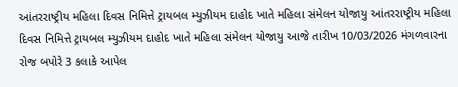આંતરરાષ્ટ્રીય મહિલા દિવસ નિમિત્તે ટ્રાયબલ મ્યુઝીયમ દાહોદ ખાતે મહિલા સંમેલન યોજાયુ આંતરરાષ્ટ્રીય મહિલા દિવસ નિમિત્તે ટ્રાયબલ મ્યુઝીયમ દાહોદ ખાતે મહિલા સંમેલન યોજાયુ આજે તારીખ 10/03/2026 મંગળવારના રોજ બપોરે 3 કલાકે આપેલ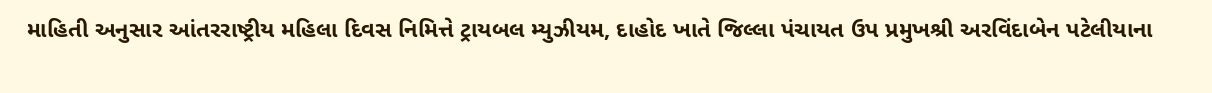માહિતી અનુસાર આંતરરાષ્ટ્રીય મહિલા દિવસ નિમિત્તે ટ્રાયબલ મ્યુઝીયમ, દાહોદ ખાતે જિલ્લા પંચાયત ઉપ પ્રમુખશ્રી અરવિંદાબેન પટેલીયાના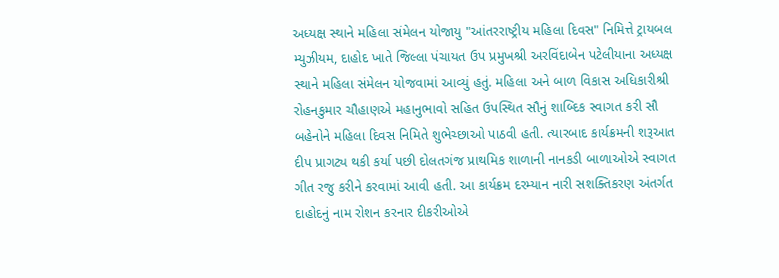અધ્યક્ષ સ્થાને મહિલા સંમેલન યોજાયુ "આંતરરાષ્ટ્રીય મહિલા દિવસ" નિમિત્તે ટ્રાયબલ મ્યુઝીયમ, દાહોદ ખાતે જિલ્લા પંચાયત ઉપ પ્રમુખશ્રી અરવિંદાબેન પટેલીયાના અધ્યક્ષ સ્થાને મહિલા સંમેલન યોજવામાં આવ્યું હતું. મહિલા અને બાળ વિકાસ અધિકારીશ્રી રોહનકુમાર ચૌહાણએ મહાનુભાવો સહિત ઉપસ્થિત સૌનું શાબ્દિક સ્વાગત કરી સૌ બહેનોને મહિલા દિવસ નિમિતે શુભેચ્છાઓ પાઠવી હતી. ત્યારબાદ કાર્યક્રમની શરૂઆત દીપ પ્રાગટ્ય થકી કર્યા પછી દોલતગંજ પ્રાથમિક શાળાની નાનકડી બાળાઓએ સ્વાગત ગીત રજુ કરીને કરવામાં આવી હતી. આ કાર્યક્રમ દરમ્યાન નારી સશક્તિકરણ અંતર્ગત દાહોદનું નામ રોશન કરનાર દીકરીઓએ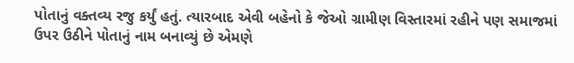પોતાનું વક્તવ્ય રજુ કર્યું હતું. ત્યારબાદ એવી બહેનો કે જેઓ ગ્રામીણ વિસ્તારમાં રહીને પણ સમાજમાં ઉપર ઉઠીને પોતાનું નામ બનાવ્યું છે એમણે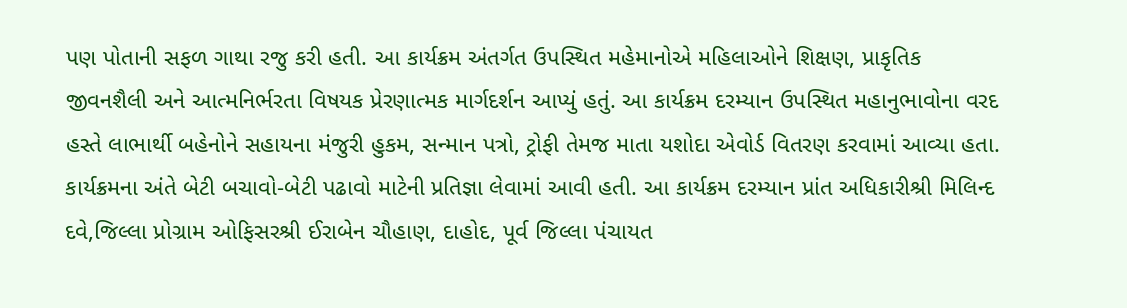પણ પોતાની સફળ ગાથા રજુ કરી હતી. આ કાર્યક્રમ અંતર્ગત ઉપસ્થિત મહેમાનોએ મહિલાઓને શિક્ષણ, પ્રાકૃતિક જીવનશૈલી અને આત્મનિર્ભરતા વિષયક પ્રેરણાત્મક માર્ગદર્શન આપ્યું હતું. આ કાર્યક્રમ દરમ્યાન ઉપસ્થિત મહાનુભાવોના વરદ હસ્તે લાભાર્થી બહેનોને સહાયના મંજુરી હુકમ, સન્માન પત્રો, ટ્રોફી તેમજ માતા યશોદા એવોર્ડ વિતરણ કરવામાં આવ્યા હતા. કાર્યક્રમના અંતે બેટી બચાવો-બેટી પઢાવો માટેની પ્રતિજ્ઞા લેવામાં આવી હતી. આ કાર્યક્રમ દરમ્યાન પ્રાંત અધિકારીશ્રી મિલિન્દ દવે,જિલ્લા પ્રોગ્રામ ઓફિસરશ્રી ઈરાબેન ચૌહાણ, દાહોદ, પૂર્વ જિલ્લા પંચાયત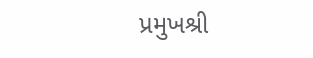પ્રમુખશ્રી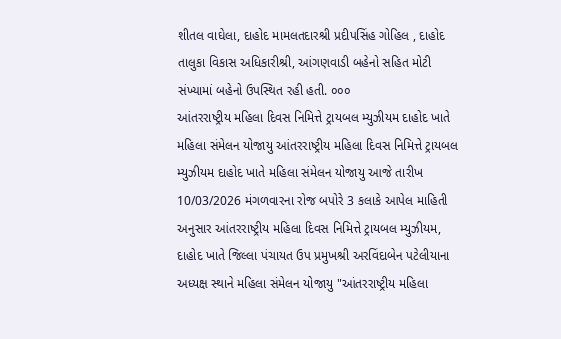શીતલ વાઘેલા, દાહોદ મામલતદારશ્રી પ્રદીપસિંહ ગોહિલ , દાહોદ તાલુકા વિકાસ અધિકારીશ્રી, આંગણવાડી બહેનો સહિત મોટી સંખ્યામાં બહેનો ઉપસ્થિત રહી હતી. ૦૦૦
આંતરરાષ્ટ્રીય મહિલા દિવસ નિમિત્તે ટ્રાયબલ મ્યુઝીયમ દાહોદ ખાતે મહિલા સંમેલન યોજાયુ આંતરરાષ્ટ્રીય મહિલા દિવસ નિમિત્તે ટ્રાયબલ મ્યુઝીયમ દાહોદ ખાતે મહિલા સંમેલન યોજાયુ આજે તારીખ 10/03/2026 મંગળવારના રોજ બપોરે 3 કલાકે આપેલ માહિતી અનુસાર આંતરરાષ્ટ્રીય મહિલા દિવસ નિમિત્તે ટ્રાયબલ મ્યુઝીયમ, દાહોદ ખાતે જિલ્લા પંચાયત ઉપ પ્રમુખશ્રી અરવિંદાબેન પટેલીયાના અધ્યક્ષ સ્થાને મહિલા સંમેલન યોજાયુ "આંતરરાષ્ટ્રીય મહિલા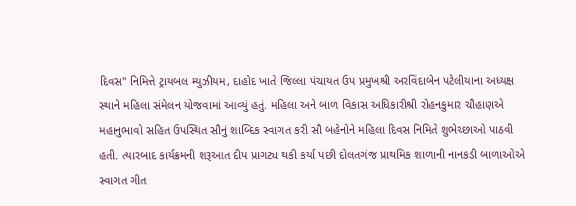દિવસ" નિમિત્તે ટ્રાયબલ મ્યુઝીયમ, દાહોદ ખાતે જિલ્લા પંચાયત ઉપ પ્રમુખશ્રી અરવિંદાબેન પટેલીયાના અધ્યક્ષ સ્થાને મહિલા સંમેલન યોજવામાં આવ્યું હતું. મહિલા અને બાળ વિકાસ અધિકારીશ્રી રોહનકુમાર ચૌહાણએ મહાનુભાવો સહિત ઉપસ્થિત સૌનું શાબ્દિક સ્વાગત કરી સૌ બહેનોને મહિલા દિવસ નિમિતે શુભેચ્છાઓ પાઠવી હતી. ત્યારબાદ કાર્યક્રમની શરૂઆત દીપ પ્રાગટ્ય થકી કર્યા પછી દોલતગંજ પ્રાથમિક શાળાની નાનકડી બાળાઓએ સ્વાગત ગીત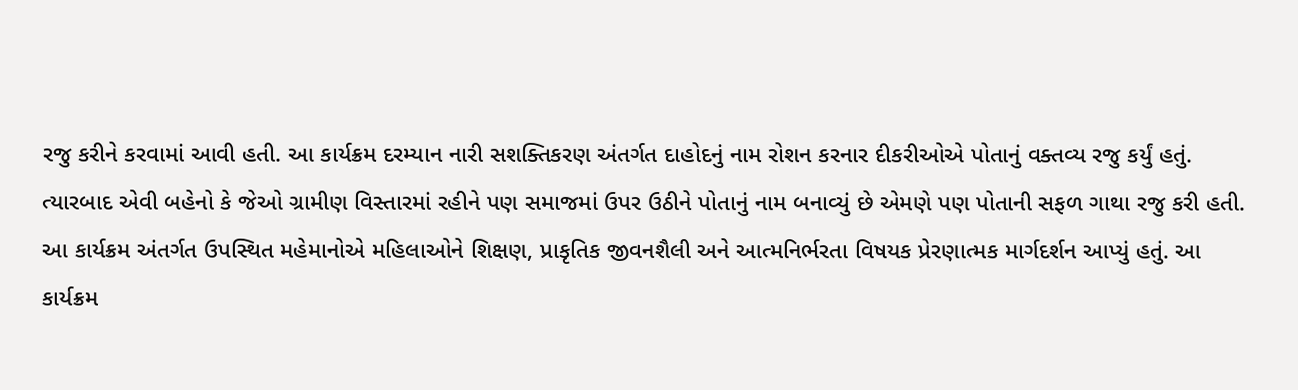રજુ કરીને કરવામાં આવી હતી. આ કાર્યક્રમ દરમ્યાન નારી સશક્તિકરણ અંતર્ગત દાહોદનું નામ રોશન કરનાર દીકરીઓએ પોતાનું વક્તવ્ય રજુ કર્યું હતું. ત્યારબાદ એવી બહેનો કે જેઓ ગ્રામીણ વિસ્તારમાં રહીને પણ સમાજમાં ઉપર ઉઠીને પોતાનું નામ બનાવ્યું છે એમણે પણ પોતાની સફળ ગાથા રજુ કરી હતી. આ કાર્યક્રમ અંતર્ગત ઉપસ્થિત મહેમાનોએ મહિલાઓને શિક્ષણ, પ્રાકૃતિક જીવનશૈલી અને આત્મનિર્ભરતા વિષયક પ્રેરણાત્મક માર્ગદર્શન આપ્યું હતું. આ કાર્યક્રમ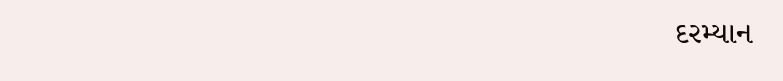દરમ્યાન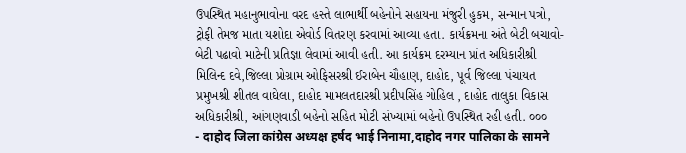ઉપસ્થિત મહાનુભાવોના વરદ હસ્તે લાભાર્થી બહેનોને સહાયના મંજુરી હુકમ, સન્માન પત્રો, ટ્રોફી તેમજ માતા યશોદા એવોર્ડ વિતરણ કરવામાં આવ્યા હતા. કાર્યક્રમના અંતે બેટી બચાવો-બેટી પઢાવો માટેની પ્રતિજ્ઞા લેવામાં આવી હતી. આ કાર્યક્રમ દરમ્યાન પ્રાંત અધિકારીશ્રી મિલિન્દ દવે,જિલ્લા પ્રોગ્રામ ઓફિસરશ્રી ઈરાબેન ચૌહાણ, દાહોદ, પૂર્વ જિલ્લા પંચાયત પ્રમુખશ્રી શીતલ વાઘેલા, દાહોદ મામલતદારશ્રી પ્રદીપસિંહ ગોહિલ , દાહોદ તાલુકા વિકાસ અધિકારીશ્રી, આંગણવાડી બહેનો સહિત મોટી સંખ્યામાં બહેનો ઉપસ્થિત રહી હતી. ૦૦૦
- दाहोद जिला कांग्रेस अध्यक्ष हर्षद भाई निनामा,दाहोद नगर पालिका के सामने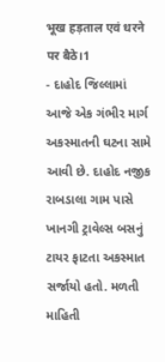भूख हड़ताल एवं धरने पर बैठे।1
- દાહોદ જિલ્લામાં આજે એક ગંભીર માર્ગ અકસ્માતની ઘટના સામે આવી છે. દાહોદ નજીક રાબડાલા ગામ પાસે ખાનગી ટ્રાવેલ્સ બસનું ટાયર ફાટતા અકસ્માત સર્જાયો હતો. મળતી માહિતી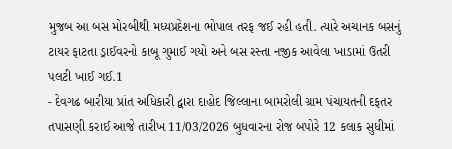મુજબ આ બસ મોરબીથી મધ્યપ્રદેશના ભોપાલ તરફ જઈ રહી હતી. ત્યારે અચાનક બસનું ટાયર ફાટતા ડ્રાઈવરનો કાબૂ ગુમાઈ ગયો અને બસ રસ્તા નજીક આવેલા ખાડામાં ઉતરી પલટી ખાઈ ગઈ.1
- દેવગઢ બારીયા પ્રાંત અધિકારી દ્વારા દાહોદ જિલ્લાના બામરોલી ગ્રામ પંચાયતની દફતર તપાસણી કરાઈ આજે તારીખ 11/03/2026 બુધવારના રોજ બપોરે 12 કલાક સુધીમાં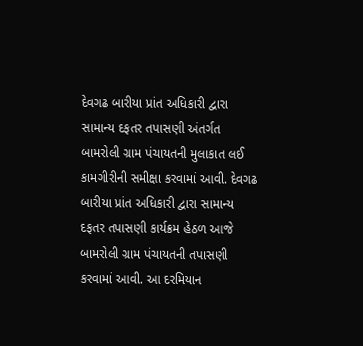દેવગઢ બારીયા પ્રાંત અધિકારી દ્વારા સામાન્ય દફતર તપાસણી અંતર્ગત બામરોલી ગ્રામ પંચાયતની મુલાકાત લઈ કામગીરીની સમીક્ષા કરવામાં આવી. દેવગઢ બારીયા પ્રાંત અધિકારી દ્વારા સામાન્ય દફતર તપાસણી કાર્યક્રમ હેઠળ આજે બામરોલી ગ્રામ પંચાયતની તપાસણી કરવામાં આવી. આ દરમિયાન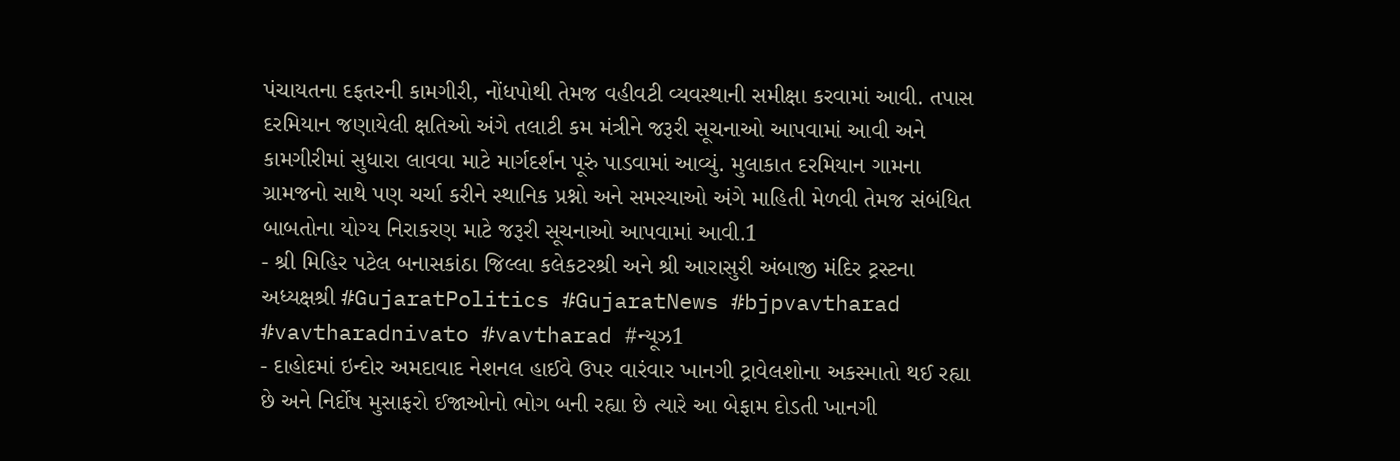પંચાયતના દફતરની કામગીરી, નોંધપોથી તેમજ વહીવટી વ્યવસ્થાની સમીક્ષા કરવામાં આવી. તપાસ દરમિયાન જણાયેલી ક્ષતિઓ અંગે તલાટી કમ મંત્રીને જરૂરી સૂચનાઓ આપવામાં આવી અને કામગીરીમાં સુધારા લાવવા માટે માર્ગદર્શન પૂરું પાડવામાં આવ્યું. મુલાકાત દરમિયાન ગામના ગ્રામજનો સાથે પણ ચર્ચા કરીને સ્થાનિક પ્રશ્નો અને સમસ્યાઓ અંગે માહિતી મેળવી તેમજ સંબંધિત બાબતોના યોગ્ય નિરાકરણ માટે જરૂરી સૂચનાઓ આપવામાં આવી.1
- શ્રી મિહિર પટેલ બનાસકાંઠા જિલ્લા કલેકટરશ્રી અને શ્રી આરાસુરી અંબાજી મંદિર ટ્રસ્ટના અધ્યક્ષશ્રી #GujaratPolitics #GujaratNews #bjpvavtharad #vavtharadnivato #vavtharad #ન્યૂઝ1
- દાહોદમાં ઇન્દોર અમદાવાદ નેશનલ હાઈવે ઉપર વારંવાર ખાનગી ટ્રાવેલશોના અકસ્માતો થઈ રહ્યા છે અને નિર્દોષ મુસાફરો ઈજાઓનો ભોગ બની રહ્યા છે ત્યારે આ બેફામ દોડતી ખાનગી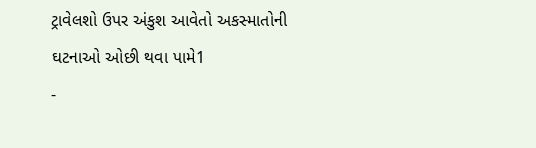ટ્રાવેલશો ઉપર અંકુશ આવેતો અકસ્માતોની ઘટનાઓ ઓછી થવા પામે1
-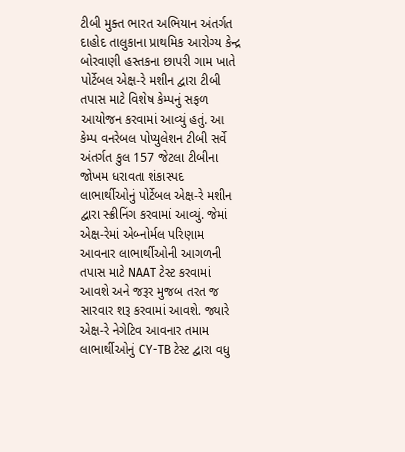ટીબી મુક્ત ભારત અભિયાન અંતર્ગત દાહોદ તાલુકાના પ્રાથમિક આરોગ્ય કેન્દ્ર બોરવાણી હસ્તકના છાપરી ગામ ખાતે પોર્ટેબલ એક્ષ-રે મશીન દ્વારા ટીબી તપાસ માટે વિશેષ કેમ્પનું સફળ આયોજન કરવામાં આવ્યું હતું. આ કેમ્પ વનરેબલ પોપ્યુલેશન ટીબી સર્વે અંતર્ગત કુલ 157 જેટલા ટીબીના જોખમ ધરાવતા શંકાસ્પદ લાભાર્થીઓનું પોર્ટેબલ એક્ષ-રે મશીન દ્વારા સ્ક્રીનિંગ કરવામાં આવ્યું. જેમાં એક્ષ-રેમાં એબ્નોર્મલ પરિણામ આવનાર લાભાર્થીઓની આગળની તપાસ માટે NAAT ટેસ્ટ કરવામાં આવશે અને જરૂર મુજબ તરત જ સારવાર શરૂ કરવામાં આવશે. જ્યારે એક્ષ-રે નેગેટિવ આવનાર તમામ લાભાર્થીઓનું CY-TB ટેસ્ટ દ્વારા વધુ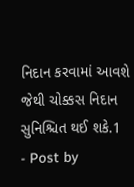નિદાન કરવામાં આવશે જેથી ચોક્કસ નિદાન સુનિશ્ચિત થઈ શકે.1
- Post by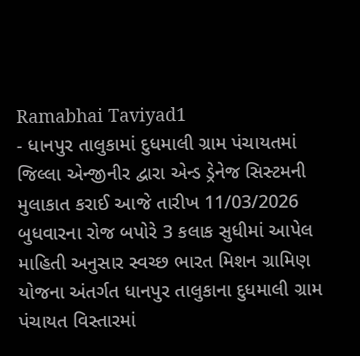Ramabhai Taviyad1
- ધાનપુર તાલુકામાં દુધમાલી ગ્રામ પંચાયતમાં જિલ્લા એન્જીનીર દ્વારા એન્ડ ડ્રેનેજ સિસ્ટમની મુલાકાત કરાઈ આજે તારીખ 11/03/2026 બુધવારના રોજ બપોરે 3 કલાક સુધીમાં આપેલ માહિતી અનુસાર સ્વચ્છ ભારત મિશન ગ્રામિણ યોજના અંતર્ગત ધાનપુર તાલુકાના દુધમાલી ગ્રામ પંચાયત વિસ્તારમાં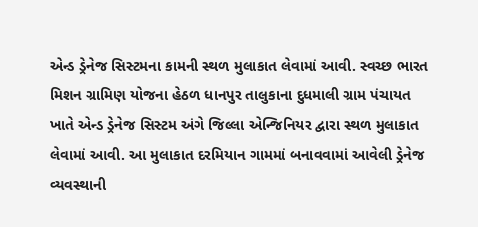એન્ડ ડ્રેનેજ સિસ્ટમના કામની સ્થળ મુલાકાત લેવામાં આવી. સ્વચ્છ ભારત મિશન ગ્રામિણ યોજના હેઠળ ધાનપુર તાલુકાના દુધમાલી ગ્રામ પંચાયત ખાતે એન્ડ ડ્રેનેજ સિસ્ટમ અંગે જિલ્લા એન્જિનિયર દ્વારા સ્થળ મુલાકાત લેવામાં આવી. આ મુલાકાત દરમિયાન ગામમાં બનાવવામાં આવેલી ડ્રેનેજ વ્યવસ્થાની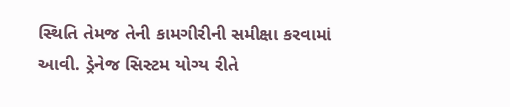સ્થિતિ તેમજ તેની કામગીરીની સમીક્ષા કરવામાં આવી. ડ્રેનેજ સિસ્ટમ યોગ્ય રીતે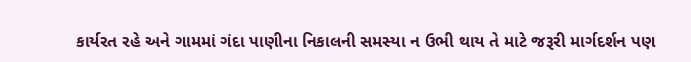કાર્યરત રહે અને ગામમાં ગંદા પાણીના નિકાલની સમસ્યા ન ઉભી થાય તે માટે જરૂરી માર્ગદર્શન પણ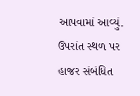આપવામાં આવ્યું. ઉપરાંત સ્થળ પર હાજર સંબંધિત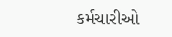કર્મચારીઓ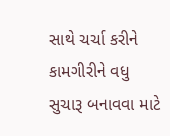સાથે ચર્ચા કરીને કામગીરીને વધુ સુચારૂ બનાવવા માટે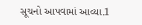સૂચનો આપવામાં આવ્યા.1